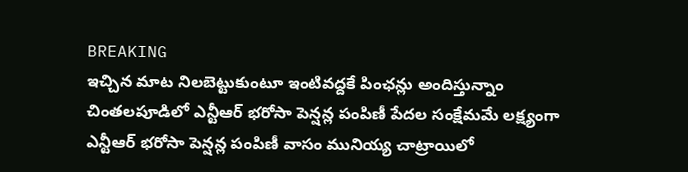BREAKING
ఇచ్చిన మాట నిలబెట్టుకుంటూ ఇంటివద్దకే పింఛన్లు అందిస్తున్నాం చింతలపూడిలో ఎన్టీఆర్ భరోసా పెన్షన్ల పంపిణీ పేదల సంక్షేమమే లక్ష్యంగా ఎన్టీఆర్ భరోసా పెన్షన్ల పంపిణీ వాసం మునియ్య చాట్రాయిలో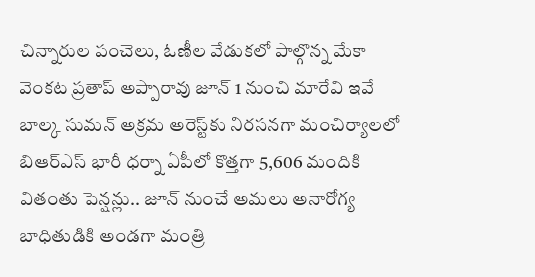చిన్నారుల పంచెలు, ఓణీల వేడుకలో పాల్గొన్న మేకా వెంకట ప్రతాప్ అప్పారావు జూన్ 1 నుంచి మారేవి ఇవే బాల్క సుమన్ అక్రమ అరెస్ట్‌కు నిరసనగా మంచిర్యాలలో బిఆర్‌ఎస్ భారీ ధర్నా ఏపీలో కొత్తగా 5,606 మందికి వితంతు పెన్షన్లు.. జూన్ నుంచే అమలు అనారోగ్య బాధితుడికి అండగా మంత్రి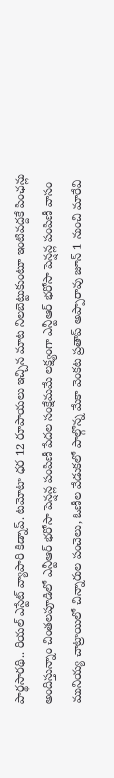పార్థసారథి.. రియల్ ఎస్టేట్ వ్యాపారి కిడ్నాప్. టమోటా ధర 12 రూపాయలు ఇచ్చిన మాట నిలబెట్టుకుంటూ ఇంటివద్దకే పింఛన్లు అందిస్తున్నాం చింతలపూడిలో ఎన్టీఆర్ భరోసా పెన్షన్ల పంపిణీ పేదల సంక్షేమమే లక్ష్యంగా ఎన్టీఆర్ భరోసా పెన్షన్ల పంపిణీ వాసం మునియ్య చాట్రాయిలో చిన్నారుల పంచెలు, ఓణీల వేడుకలో పాల్గొన్న మేకా వెంకట ప్రతాప్ అప్పారావు జూన్ 1 నుంచి మారేవి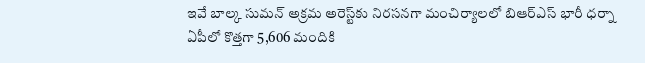ఇవే బాల్క సుమన్ అక్రమ అరెస్ట్‌కు నిరసనగా మంచిర్యాలలో బిఆర్‌ఎస్ భారీ ధర్నా ఏపీలో కొత్తగా 5,606 మందికి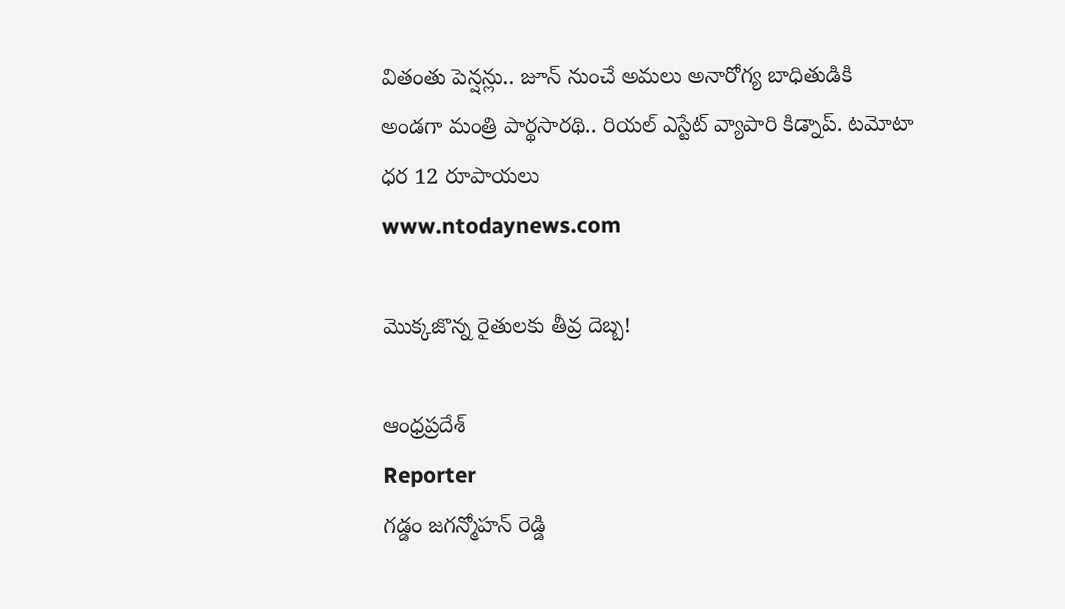వితంతు పెన్షన్లు.. జూన్ నుంచే అమలు అనారోగ్య బాధితుడికి అండగా మంత్రి పార్థసారథి.. రియల్ ఎస్టేట్ వ్యాపారి కిడ్నాప్. టమోటా ధర 12 రూపాయలు
www.ntodaynews.com

మొక్కజొన్న రైతులకు తీవ్ర దెబ్బ!

ఆంధ్రప్రదేశ్
Reporter
గడ్డం జగన్మోహన్ రెడ్డి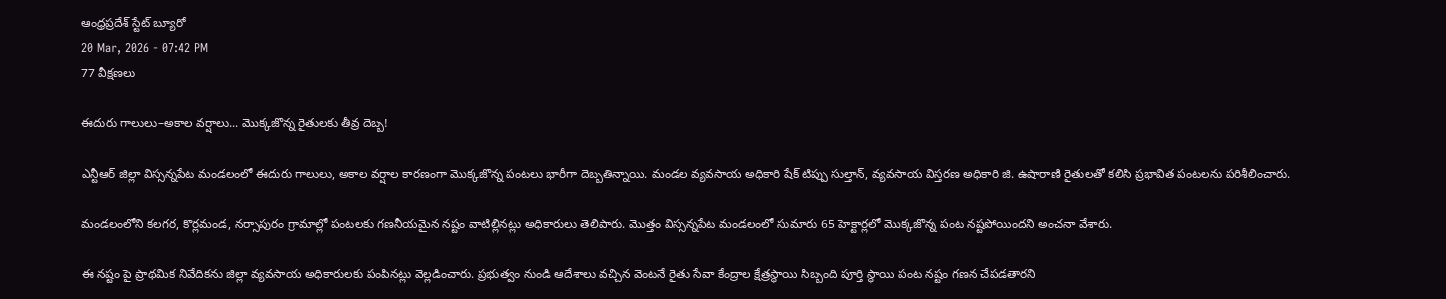ఆంధ్రప్రదేశ్ స్టేట్ బ్యూరో
20 Mar, 2026 - 07:42 PM
77 వీక్షణలు

ఈదురు గాలులు–అకాల వర్షాలు... మొక్కజొన్న రైతులకు తీవ్ర దెబ్బ!

ఎన్టీఆర్ జిల్లా విస్సన్నపేట మండలంలో ఈదురు గాలులు, అకాల వర్షాల కారణంగా మొక్కజొన్న పంటలు భారీగా దెబ్బతిన్నాయి. మండల వ్యవసాయ అధికారి షేక్ టిప్పు సుల్తాన్, వ్యవసాయ విస్తరణ అధికారి జి. ఉషారాణి రైతులతో కలిసి ప్రభావిత పంటలను పరిశీలించారు.

మండలంలోని కలగర, కొర్లమండ, నర్సాపురం గ్రామాల్లో పంటలకు గణనీయమైన నష్టం వాటిల్లినట్లు అధికారులు తెలిపారు. మొత్తం విస్సన్నపేట మండలంలో సుమారు 65 హెక్టార్లలో మొక్కజొన్న పంట నష్టపోయిందని అంచనా వేశారు.

ఈ నష్టం పై ప్రాథమిక నివేదికను జిల్లా వ్యవసాయ అధికారులకు పంపినట్లు వెల్లడించారు. ప్రభుత్వం నుండి ఆదేశాలు వచ్చిన వెంటనే రైతు సేవా కేంద్రాల క్షేత్రస్థాయి సిబ్బంది పూర్తి స్థాయి పంట నష్టం గణన చేపడతారని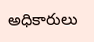అధికారులు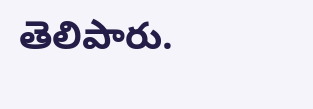తెలిపారు.